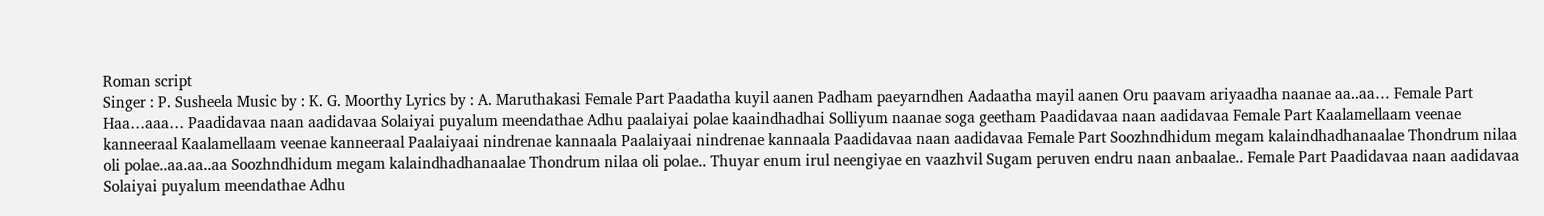Roman script
Singer : P. Susheela Music by : K. G. Moorthy Lyrics by : A. Maruthakasi Female Part Paadatha kuyil aanen Padham paeyarndhen Aadaatha mayil aanen Oru paavam ariyaadha naanae aa..aa… Female Part Haa…aaa… Paadidavaa naan aadidavaa Solaiyai puyalum meendathae Adhu paalaiyai polae kaaindhadhai Solliyum naanae soga geetham Paadidavaa naan aadidavaa Female Part Kaalamellaam veenae kanneeraal Kaalamellaam veenae kanneeraal Paalaiyaai nindrenae kannaala Paalaiyaai nindrenae kannaala Paadidavaa naan aadidavaa Female Part Soozhndhidum megam kalaindhadhanaalae Thondrum nilaa oli polae..aa.aa..aa Soozhndhidum megam kalaindhadhanaalae Thondrum nilaa oli polae.. Thuyar enum irul neengiyae en vaazhvil Sugam peruven endru naan anbaalae.. Female Part Paadidavaa naan aadidavaa Solaiyai puyalum meendathae Adhu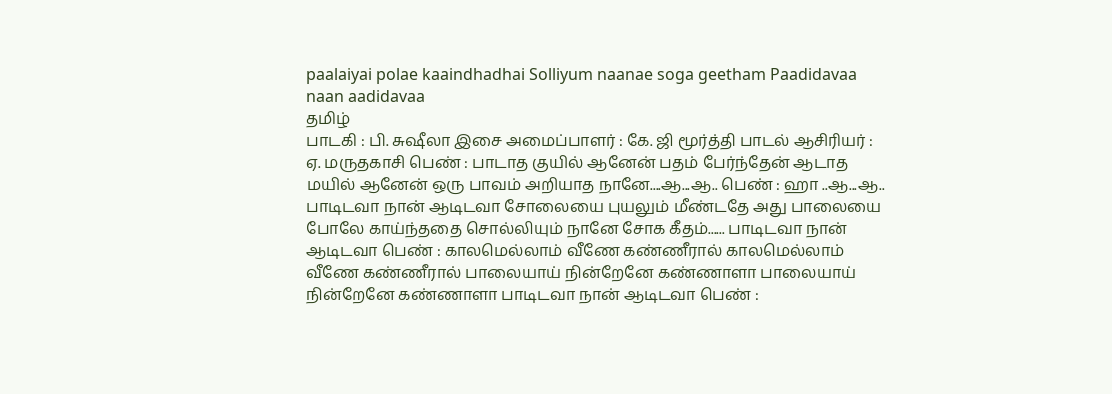paalaiyai polae kaaindhadhai Solliyum naanae soga geetham Paadidavaa naan aadidavaa
தமிழ்
பாடகி : பி. சுஷீலா இசை அமைப்பாளர் : கே. ஜி மூர்த்தி பாடல் ஆசிரியர் : ஏ. மருதகாசி பெண் : பாடாத குயில் ஆனேன் பதம் பேர்ந்தேன் ஆடாத மயில் ஆனேன் ஒரு பாவம் அறியாத நானே....ஆ...ஆ.. பெண் : ஹா ..ஆ...ஆ.. பாடிடவா நான் ஆடிடவா சோலையை புயலும் மீண்டதே அது பாலையை போலே காய்ந்ததை சொல்லியும் நானே சோக கீதம்...... பாடிடவா நான் ஆடிடவா பெண் : காலமெல்லாம் வீணே கண்ணீரால் காலமெல்லாம் வீணே கண்ணீரால் பாலையாய் நின்றேனே கண்ணாளா பாலையாய் நின்றேனே கண்ணாளா பாடிடவா நான் ஆடிடவா பெண் :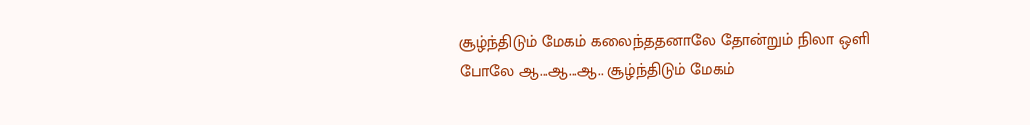சூழ்ந்திடும் மேகம் கலைந்ததனாலே தோன்றும் நிலா ஒளி போலே ஆ...ஆ...ஆ.. சூழ்ந்திடும் மேகம்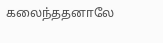கலைந்ததனாலே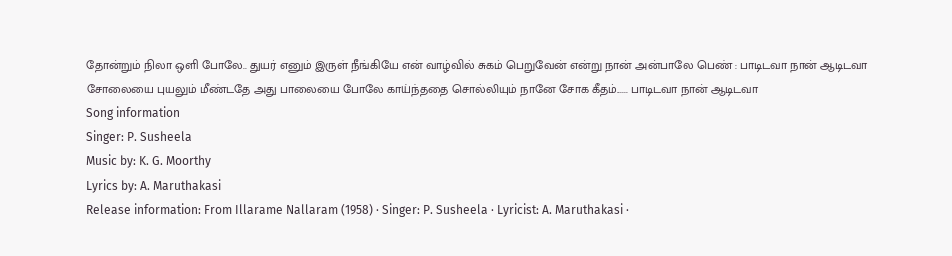தோன்றும் நிலா ஒளி போலே.. துயர் எனும் இருள் நீங்கியே என் வாழ்வில் சுகம் பெறுவேன் என்று நான் அன்பாலே பெண் : பாடிடவா நான் ஆடிடவா சோலையை புயலும் மீண்டதே அது பாலையை போலே காய்ந்ததை சொல்லியும் நானே சோக கீதம்...... பாடிடவா நான் ஆடிடவா
Song information
Singer: P. Susheela
Music by: K. G. Moorthy
Lyrics by: A. Maruthakasi
Release information: From Illarame Nallaram (1958) · Singer: P. Susheela · Lyricist: A. Maruthakasi ·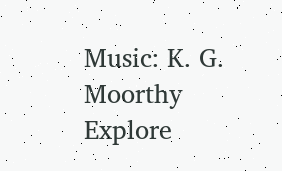Music: K. G. Moorthy
Explore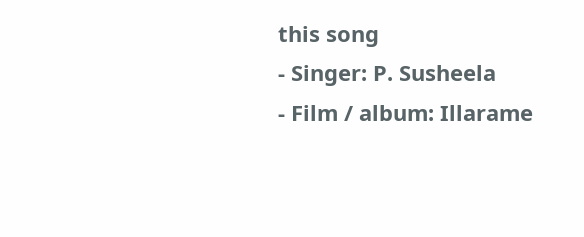this song
- Singer: P. Susheela
- Film / album: Illarame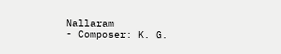Nallaram
- Composer: K. G.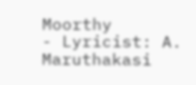Moorthy
- Lyricist: A. Maruthakasi